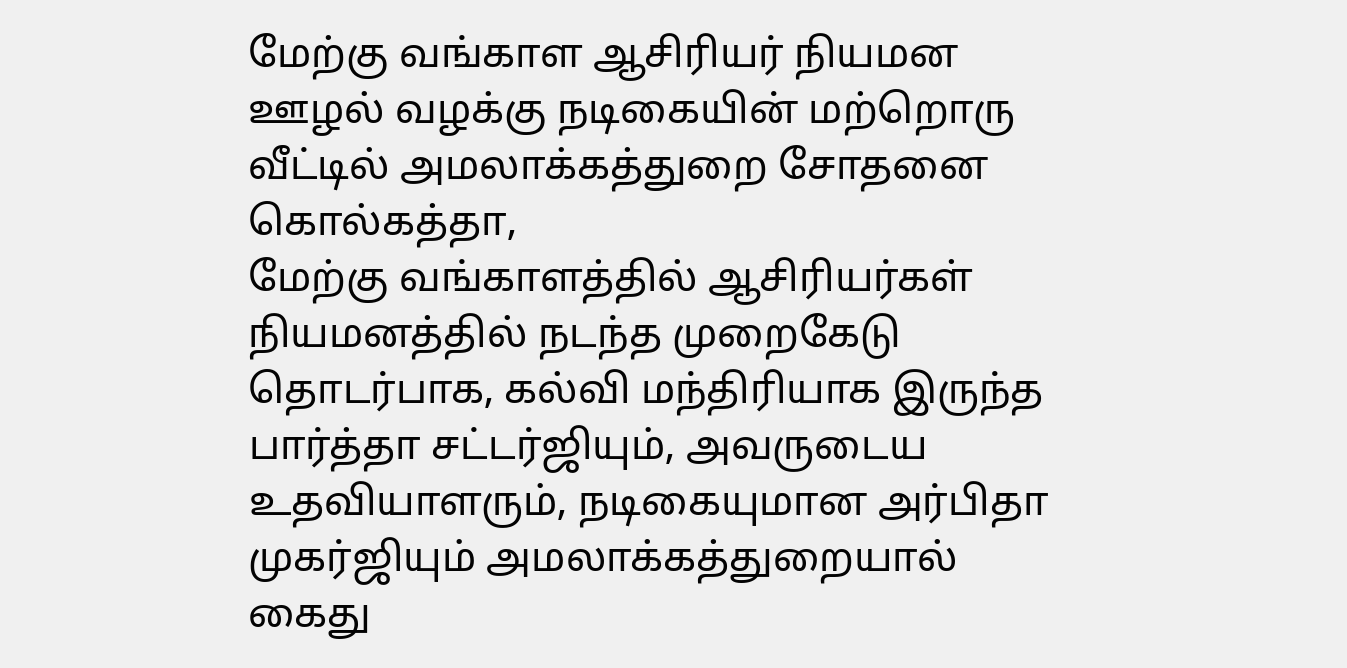மேற்கு வங்காள ஆசிரியர் நியமன ஊழல் வழக்கு நடிகையின் மற்றொரு வீட்டில் அமலாக்கத்துறை சோதனை
கொல்கத்தா,
மேற்கு வங்காளத்தில் ஆசிரியர்கள் நியமனத்தில் நடந்த முறைகேடு தொடர்பாக, கல்வி மந்திரியாக இருந்த பார்த்தா சட்டர்ஜியும், அவருடைய உதவியாளரும், நடிகையுமான அர்பிதா முகர்ஜியும் அமலாக்கத்துறையால் கைது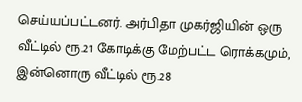செய்யப்பட்டனர். அர்பிதா முகர்ஜியின் ஒரு வீட்டில் ரூ.21 கோடிக்கு மேற்பட்ட ரொக்கமும், இன்னொரு வீட்டில் ரூ.28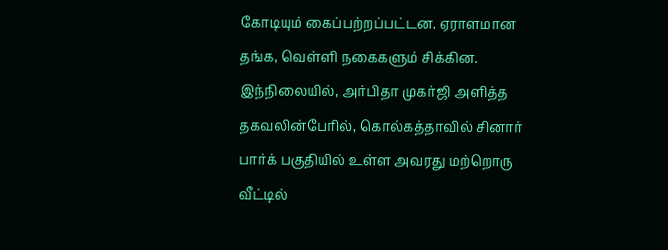கோடியும் கைப்பற்றப்பட்டன. ஏராளமான தங்க, வெள்ளி நகைகளும் சிக்கின. இந்நிலையில், அர்பிதா முகர்ஜி அளித்த தகவலின்பேரில், கொல்கத்தாவில் சினார் பார்க் பகுதியில் உள்ள அவரது மற்றொரு வீட்டில்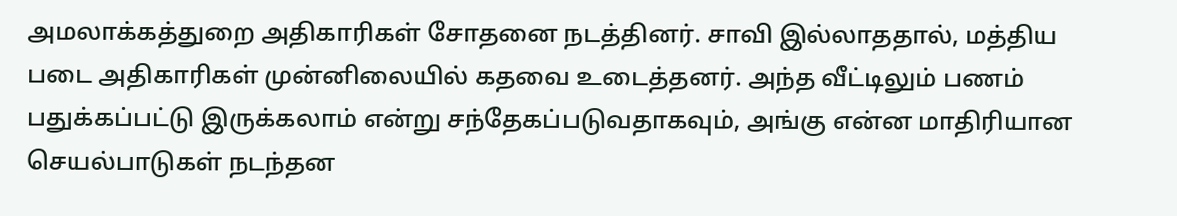அமலாக்கத்துறை அதிகாரிகள் சோதனை நடத்தினர். சாவி இல்லாததால், மத்திய படை அதிகாரிகள் முன்னிலையில் கதவை உடைத்தனர். அந்த வீட்டிலும் பணம் பதுக்கப்பட்டு இருக்கலாம் என்று சந்தேகப்படுவதாகவும், அங்கு என்ன மாதிரியான செயல்பாடுகள் நடந்தன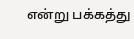என்று பக்கத்து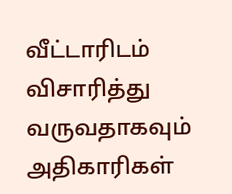வீட்டாரிடம் விசாரித்து வருவதாகவும் அதிகாரிகள்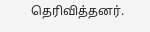தெரிவித்தனர்.